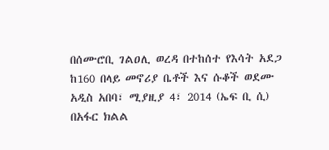በሰሙሮቢ ገልዐሊ ወረዳ በተከሰተ የእሳት አደጋ ከ160 በላይ መኖሪያ ቤቶች እና ሱቆች ወደሙ
አዲስ አበባ፣ ሚያዚያ 4፣ 2014 (ኤፍ ቢ ሲ) በአፋር ክልል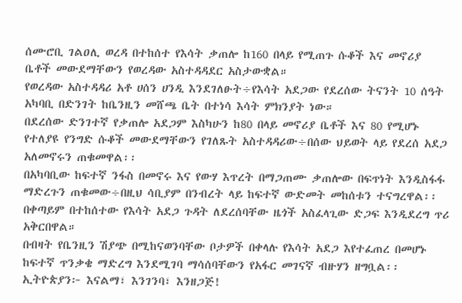ሰሙሮቢ ገልዐሊ ወረዳ በተከሰተ የእሳት ቃጠሎ ከ160 በላይ የሚጠጉ ሱቆች እና መኖሪያ ቤቶች መውደማቸውን የወረዳው አስተዳዳደር አስታውቋል።
የወረዳው አስተዳዳሪ አቶ ሀሰን ሀንዲ እንደገለፁት÷የእሳት አደጋው የደረሰው ትናንት 10 ሰዓት አካባቢ በድንገት ከቤንዚን መሸጫ ቤት በተነሳ እሳት ምክንያት ነው።
በደረሰው ድንገተኛ የቃጠሎ አደጋም እስካሁን ከ80 በላይ መኖሪያ ቤቶች እና 80 የሚሆኑ የተለያዩ የንግድ ሱቆች መውደማቸውን የገለጹት አስተዳዳሪው÷በሰው ህይወት ላይ የደረሰ አደጋ አለመኖሩን ጠቁመዋል፡፡
በአካባቢው ከፍተኛ ንፋስ በመኖሩ እና የውሃ እጥረት በማጋጠሙ ቃጠሎው በፍጥነት እንዲስፋፋ ማድረጉን ጠቁመው÷በዚህ ሳቢያም በንብረት ላይ ከፍተኛ ውድመት መከሰቱን ተናግረዋል፡፡
በቀጣይም በተከሰተው የእሳት አደጋ ጉዳት ለደረሰባቸው ዜጎች አስፈላጊው ድጋፍ እንዲደረግ ጥሪ አቅርበዋል።
በብዛት የቤንዚን ሽያጭ በሚከናወንባቸው ቦታዎች በቀላሉ የእሳት አደጋ እየተፈጠረ በመሆኑ ከፍተኛ ጥንቃቄ ማድረግ እንደሚገባ ማሳሰባቸውን የአፋር መገናኛ ብዙሃን ዘግቧል፡፡
ኢትዮጵያን፦ እናልማ፣ እንገንባ፣ እንዘጋጅ!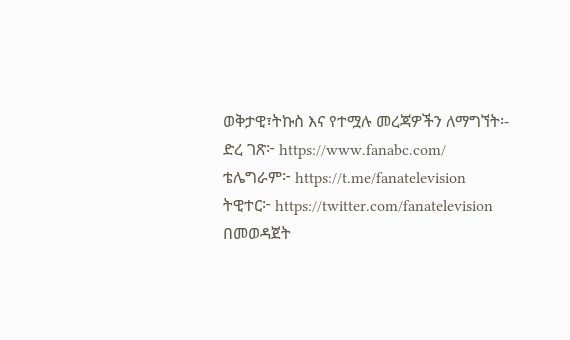ወቅታዊ፣ትኩስ እና የተሟሉ መረጃዎችን ለማግኘት፡-
ድረ ገጽ፦ https://www.fanabc.com/
ቴሌግራም፦ https://t.me/fanatelevision
ትዊተር፦ https://twitter.com/fanatelevision በመወዳጀት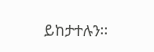ይከታተሉን፡፡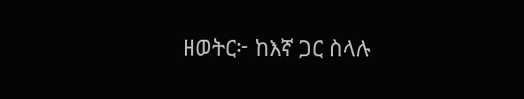ዘወትር፦ ከእኛ ጋር ስላሉ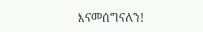እናመሰግናለን!